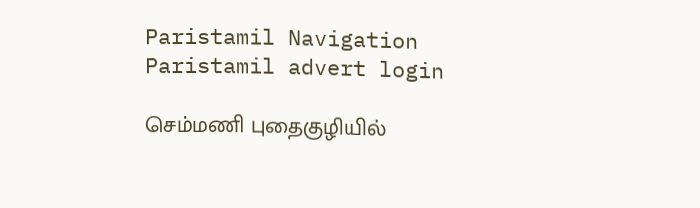Paristamil Navigation Paristamil advert login

செம்மணி புதைகுழியில்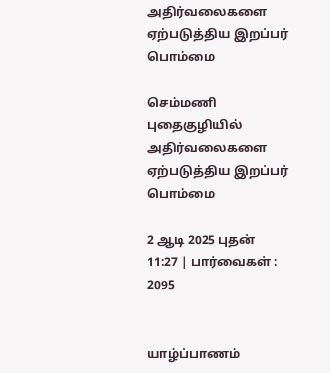அதிர்வலைகளை ஏற்படுத்திய இறப்பர் பொம்மை

செம்மணி புதைகுழியில் அதிர்வலைகளை ஏற்படுத்திய இறப்பர் பொம்மை

2 ஆடி 2025 புதன் 11:27 | பார்வைகள் : 2095


யாழ்ப்பாணம்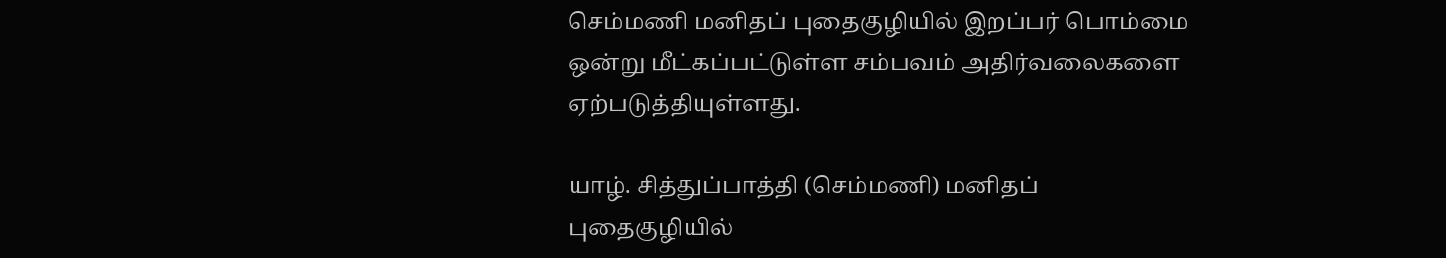செம்மணி மனிதப் புதைகுழியில் இறப்பர் பொம்மை ஒன்று மீட்கப்பட்டுள்ள சம்பவம் அதிர்வலைகளை ஏற்படுத்தியுள்ளது.

யாழ். சித்துப்பாத்தி (செம்மணி) மனிதப் புதைகுழியில்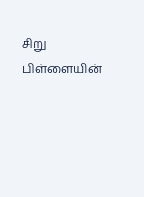சிறு பிள்ளையின்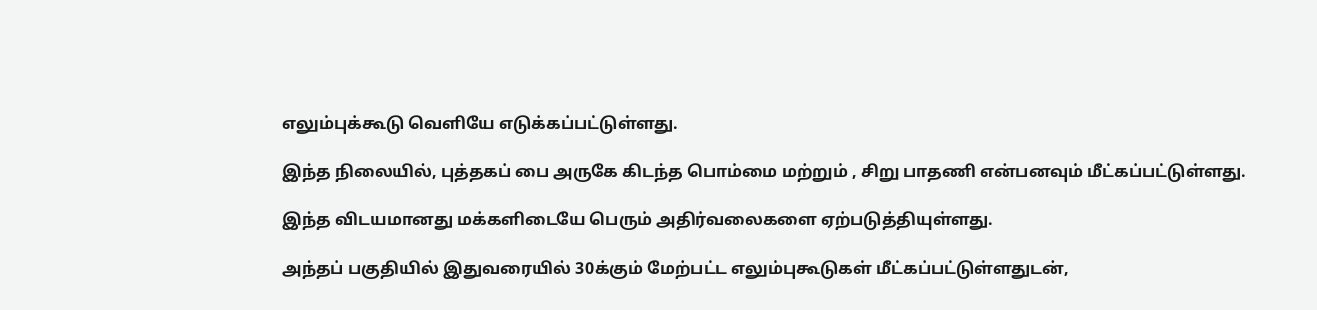எலும்புக்கூடு வெளியே எடுக்கப்பட்டுள்ளது.

இந்த நிலையில், புத்தகப் பை அருகே கிடந்த பொம்மை மற்றும் , சிறு பாதணி என்பனவும் மீட்கப்பட்டுள்ளது.

இந்த விடயமானது மக்களிடையே பெரும் அதிர்வலைகளை ஏற்படுத்தியுள்ளது.

அந்தப் பகுதியில் இதுவரையில் 30க்கும் மேற்பட்ட எலும்புகூடுகள் மீட்கப்பட்டுள்ளதுடன்,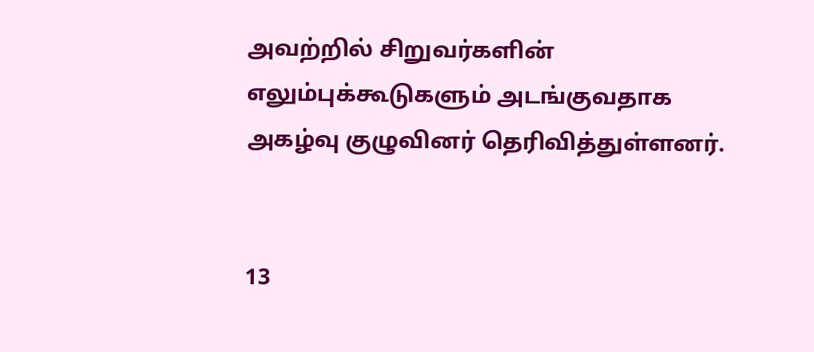அவற்றில் சிறுவர்களின் எலும்புக்கூடுகளும் அடங்குவதாக அகழ்வு குழுவினர் தெரிவித்துள்ளனர்.


13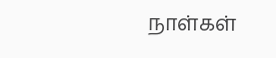நாள்கள்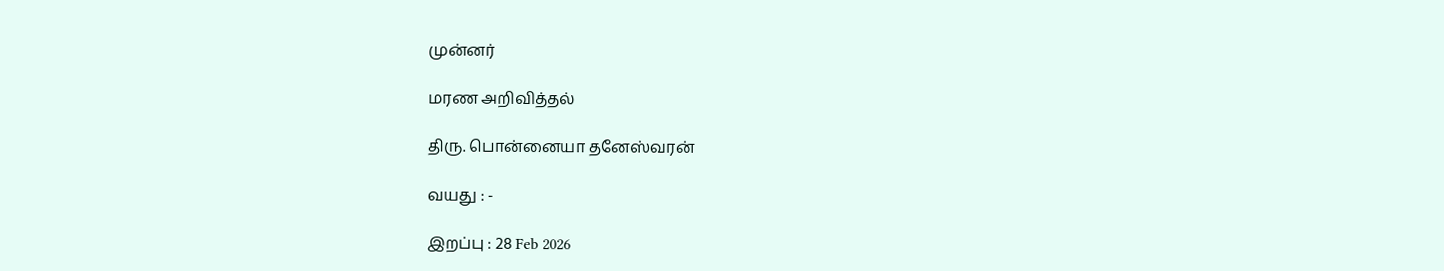முன்னர்

மரண அறிவித்தல்

திரு. பொன்னையா தனேஸ்வரன்

வயது : -

இறப்பு : 28 Feb 2026